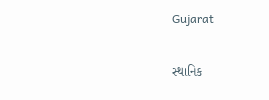Gujarat

સ્થાનિક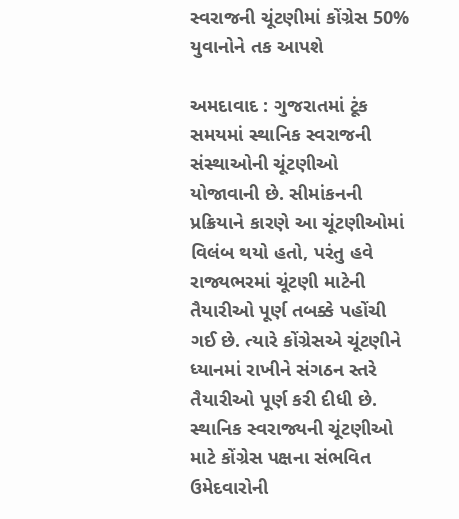સ્વરાજની ચૂંટણીમાં કોંગ્રેસ 50% યુવાનોને તક આપશે

અમદાવાદ : ગુજરાતમાં ટૂંક સમયમાં સ્થાનિક સ્વરાજની સંસ્થાઓની ચૂંટણીઓ યોજાવાની છે. સીમાંકનની પ્રક્રિયાને કારણે આ ચૂંટણીઓમાં વિલંબ થયો હતો, પરંતુ હવે રાજ્યભરમાં ચૂંટણી માટેની તૈયારીઓ પૂર્ણ તબક્કે પહોંચી ગઈ છે. ત્યારે કોંગ્રેસએ ચૂંટણીને ધ્યાનમાં રાખીને સંગઠન સ્તરે તૈયારીઓ પૂર્ણ કરી દીધી છે. સ્થાનિક સ્વરાજ્યની ચૂંટણીઓ માટે કોંગ્રેસ પક્ષના સંભવિત ઉમેદવારોની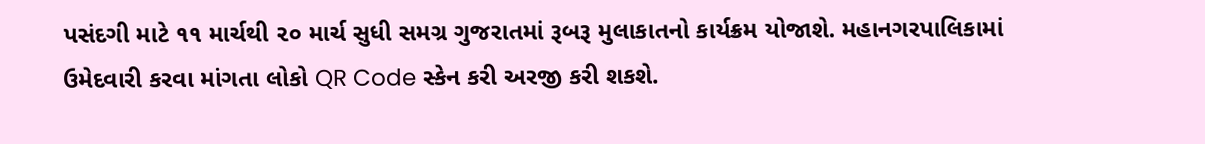પસંદગી માટે ૧૧ માર્ચથી ૨૦ માર્ચ સુધી સમગ્ર ગુજરાતમાં રૂબરૂ મુલાકાતનો કાર્યક્રમ યોજાશે. મહાનગરપાલિકામાં ઉમેદવારી કરવા માંગતા લોકો QR Code સ્કેન કરી અરજી કરી શકશે.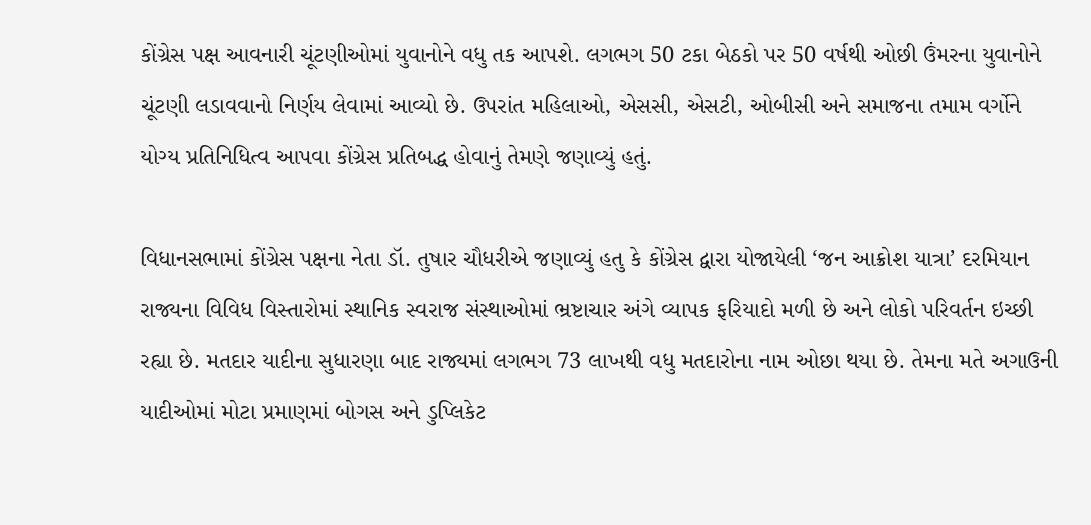કોંગ્રેસ પક્ષ આવનારી ચૂંટણીઓમાં યુવાનોને વધુ તક આપશે. લગભગ 50 ટકા બેઠકો પર 50 વર્ષથી ઓછી ઉંમરના યુવાનોને ચૂંટણી લડાવવાનો નિર્ણય લેવામાં આવ્યો છે. ઉપરાંત મહિલાઓ, એસસી, એસટી, ઓબીસી અને સમાજના તમામ વર્ગોને યોગ્ય પ્રતિનિધિત્વ આપવા કોંગ્રેસ પ્રતિબદ્ધ હોવાનું તેમણે જણાવ્યું હતું.

વિધાનસભામાં કોંગ્રેસ પક્ષના નેતા ડૉ. તુષાર ચૌધરીએ જણાવ્યું હતુ કે કોંગ્રેસ દ્વારા યોજાયેલી ‘જન આક્રોશ યાત્રા’ દરમિયાન રાજ્યના વિવિધ વિસ્તારોમાં સ્થાનિક સ્વરાજ સંસ્થાઓમાં ભ્રષ્ટાચાર અંગે વ્યાપક ફરિયાદો મળી છે અને લોકો પરિવર્તન ઇચ્છી રહ્યા છે. મતદાર યાદીના સુધારણા બાદ રાજ્યમાં લગભગ 73 લાખથી વધુ મતદારોના નામ ઓછા થયા છે. તેમના મતે અગાઉની યાદીઓમાં મોટા પ્રમાણમાં બોગસ અને ડુપ્લિકેટ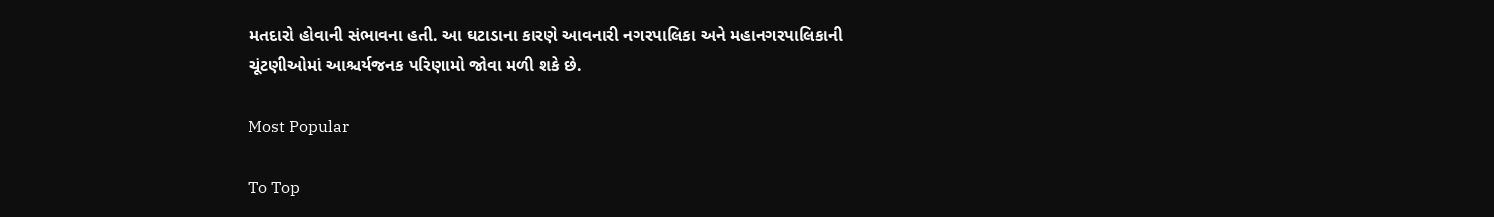મતદારો હોવાની સંભાવના હતી. આ ઘટાડાના કારણે આવનારી નગરપાલિકા અને મહાનગરપાલિકાની ચૂંટણીઓમાં આશ્ચર્યજનક પરિણામો જોવા મળી શકે છે.

Most Popular

To Top